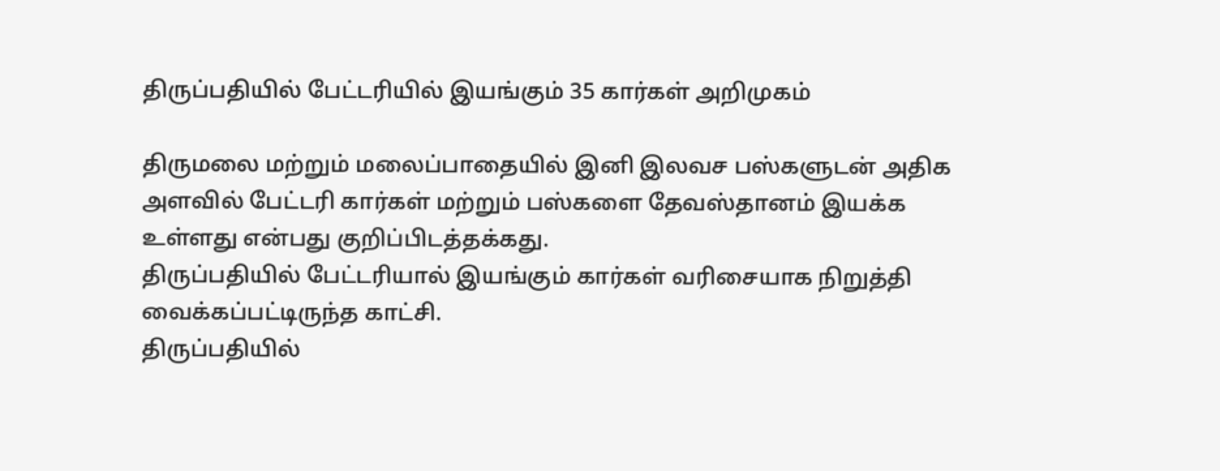திருப்பதியில் பேட்டரியில் இயங்கும் 35 கார்கள் அறிமுகம்

திருமலை மற்றும் மலைப்பாதையில் இனி இலவச பஸ்களுடன் அதிக அளவில் பேட்டரி கார்கள் மற்றும் பஸ்களை தேவஸ்தானம் இயக்க உள்ளது என்பது குறிப்பிடத்தக்கது.
திருப்பதியில் பேட்டரியால் இயங்கும் கார்கள் வரிசையாக நிறுத்தி வைக்கப்பட்டிருந்த காட்சி.
திருப்பதியில்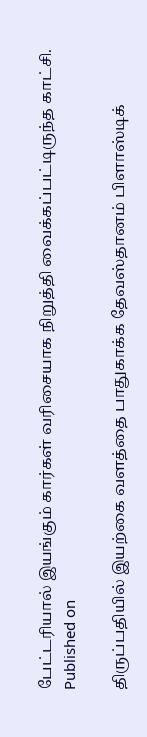பேட்டரியால் இயங்கும் கார்கள் வரிசையாக நிறுத்தி வைக்கப்பட்டிருந்த காட்சி.
Published on

திருப்பதியில் இயற்கை வளத்தை பாதுகாக்க தேவஸ்தானம் பிளாஸ்டிக்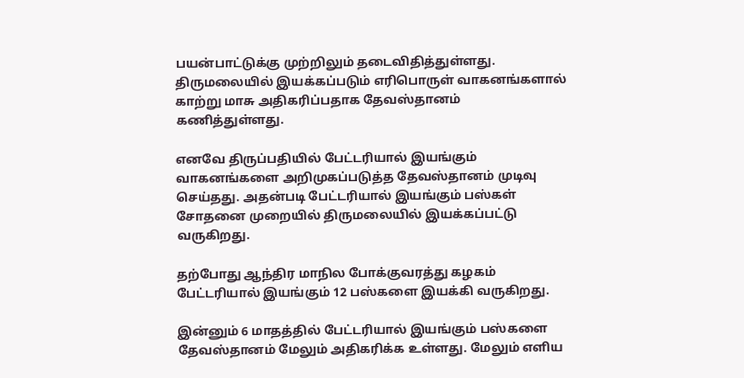பயன்பாட்டுக்கு முற்றிலும் தடைவிதித்துள்ளது. திருமலையில் இயக்கப்படும் எரிபொருள் வாகனங்களால் காற்று மாசு அதிகரிப்பதாக தேவஸ்தானம் கணித்துள்ளது.

எனவே திருப்பதியில் பேட்டரியால் இயங்கும் வாகனங்களை அறிமுகப்படுத்த தேவஸ்தானம் முடிவு செய்தது. அதன்படி பேட்டரியால் இயங்கும் பஸ்கள் சோதனை முறையில் திருமலையில் இயக்கப்பட்டு வருகிறது.

தற்போது ஆந்திர மாநில போக்குவரத்து கழகம் பேட்டரியால் இயங்கும் 12 பஸ்களை இயக்கி வருகிறது.

இன்னும் 6 மாதத்தில் பேட்டரியால் இயங்கும் பஸ்களை தேவஸ்தானம் மேலும் அதிகரிக்க உள்ளது. மேலும் எளிய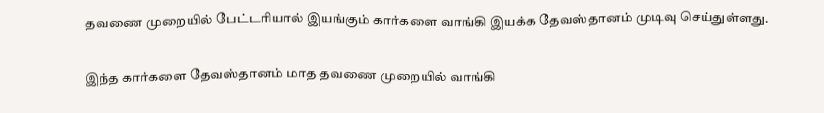தவணை முறையில் பேட்டரியால் இயங்கும் கார்களை வாங்கி இயக்க தேவஸ்தானம் முடிவு செய்துள்ளது.

இந்த கார்களை தேவஸ்தானம் மாத தவணை முறையில் வாங்கி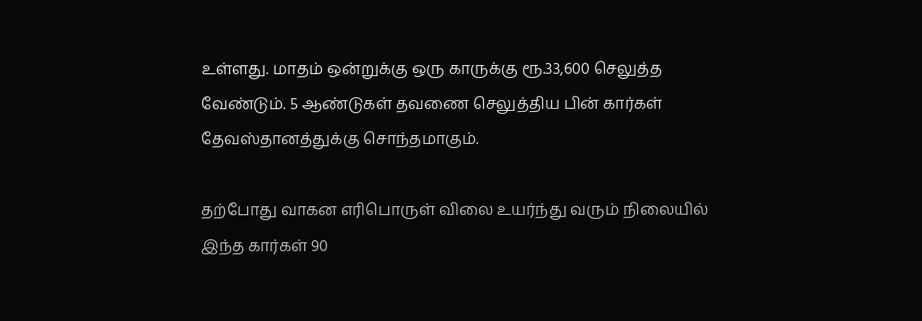உள்ளது. மாதம் ஒன்றுக்கு ஒரு காருக்கு ரூ.33,600 செலுத்த வேண்டும். 5 ஆண்டுகள் தவணை செலுத்திய பின் கார்கள் தேவஸ்தானத்துக்கு சொந்தமாகும்.

தற்போது வாகன எரிபொருள் விலை உயர்ந்து வரும் நிலையில் இந்த கார்கள் 90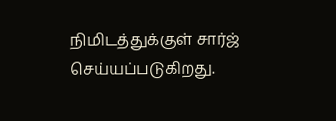நிமிடத்துக்குள் சார்ஜ் செய்யப்படுகிறது.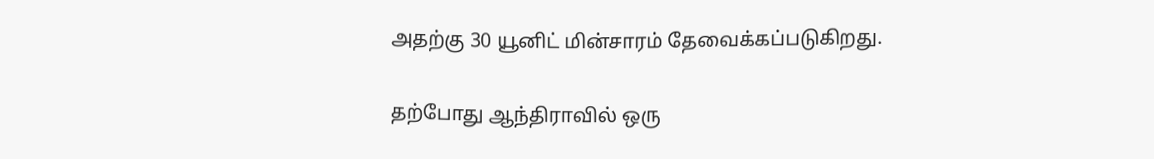அதற்கு 30 யூனிட் மின்சாரம் தேவைக்கப்படுகிறது.

தற்போது ஆந்திராவில் ஒரு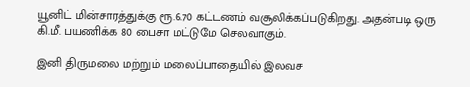யூனிட் மின்சாரத்துக்கு ரூ.6.70 கட்டணம் வசூலிக்கப்படுகிறது. அதன்படி ஒரு கி.மீ. பயணிக்க 80 பைசா மட்டுமே செலவாகும்.

இனி திருமலை மற்றும் மலைப்பாதையில் இலவச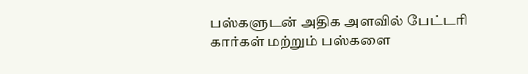பஸ்களுடன் அதிக அளவில் பேட்டரி கார்கள் மற்றும் பஸ்களை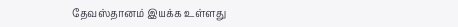தேவஸ்தானம் இயக்க உள்ளது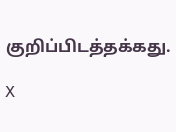குறிப்பிடத்தக்கது.

X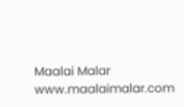Maalai Malar
www.maalaimalar.com